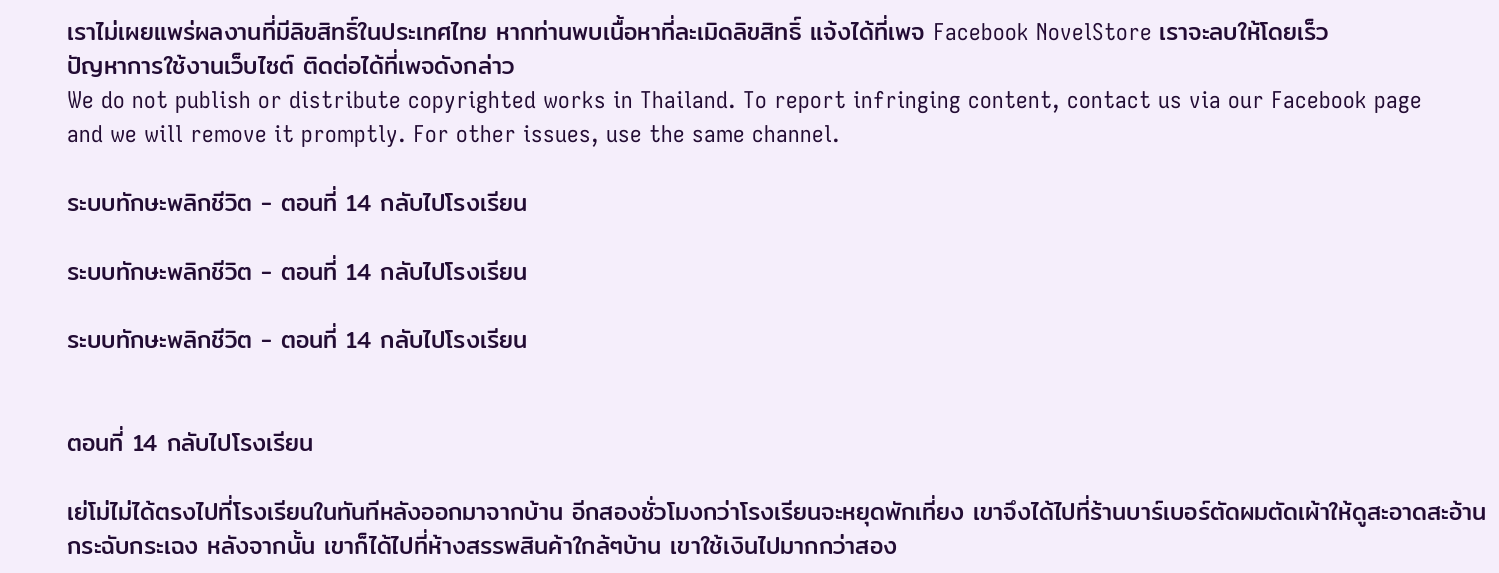เราไม่เผยแพร่ผลงานที่มีลิขสิทธิ์ในประเทศไทย หากท่านพบเนื้อหาที่ละเมิดลิขสิทธิ์ แจ้งได้ที่เพจ Facebook NovelStore เราจะลบให้โดยเร็ว
ปัญหาการใช้งานเว็บไซต์ ติดต่อได้ที่เพจดังกล่าว
We do not publish or distribute copyrighted works in Thailand. To report infringing content, contact us via our Facebook page and we will remove it promptly. For other issues, use the same channel.

ระบบทักษะพลิกชีวิต - ตอนที่ 14 กลับไปโรงเรียน

ระบบทักษะพลิกชีวิต - ตอนที่ 14 กลับไปโรงเรียน

ระบบทักษะพลิกชีวิต - ตอนที่ 14 กลับไปโรงเรียน


ตอนที่ 14 กลับไปโรงเรียน

เย่โม่ไม่ได้ตรงไปที่โรงเรียนในทันทีหลังออกมาจากบ้าน อีกสองชั่วโมงกว่าโรงเรียนจะหยุดพักเที่ยง เขาจึงได้ไปที่ร้านบาร์เบอร์ตัดผมตัดเผ้าให้ดูสะอาดสะอ้านกระฉับกระเฉง หลังจากนั้น เขาก็ได้ไปที่ห้างสรรพสินค้าใกล้ๆบ้าน เขาใช้เงินไปมากกว่าสอง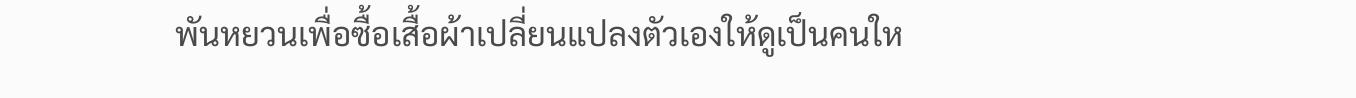พันหยวนเพื่อซื้อเสื้อผ้าเปลี่ยนแปลงตัวเองให้ดูเป็นคนให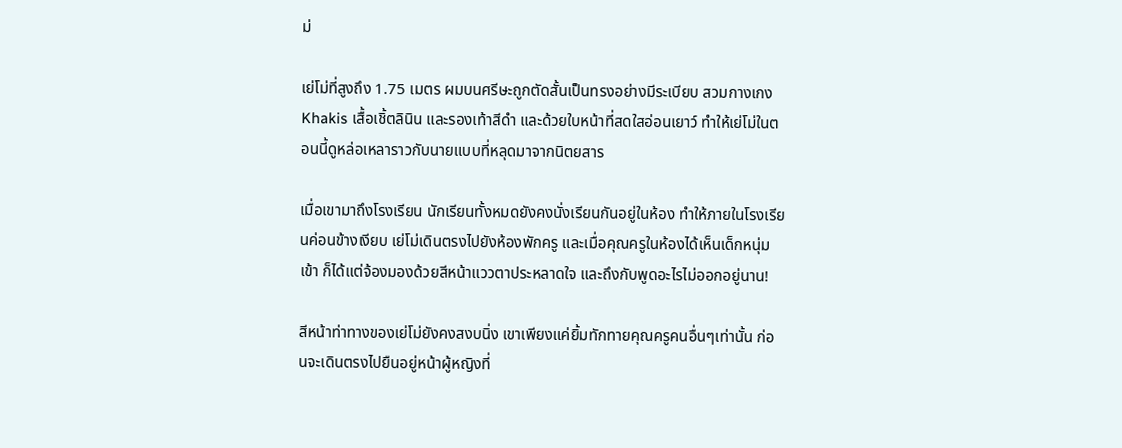ม่

เย่โม่ที่สูงถึง 1.75 เมตร ผมบนศรีษะถูกตัดสั้นเป็นทรงอย่างมีระเบียบ สวมกางเกง Khakis เสื้อเชิ้ตลินิน และรองเท้าสีดำ และด้วยใบหน้าที่สดใสอ่อนเยาว์ ทำให้เย่โม่ในตอนนี้ดูหล่อเหลาราวกับนายแบบที่หลุดมาจากนิตยสาร

เมื่อเขามาถึงโรงเรียน นักเรียนทั้งหมดยังคงนั่งเรียนกันอยู่ในห้อง ทำให้ภายในโรงเรียนค่อนข้างเงียบ เย่โม่เดินตรงไปยังห้องพักครู และเมื่อคุณครูในห้องได้เห็นเด็กหนุ่มเข้า ก็ได้แต่จ้องมองด้วยสีหน้าแววตาประหลาดใจ และถึงกับพูดอะไรไม่ออกอยู่นาน!

สีหน้าท่าทางของเย่โม่ยังคงสงบนิ่ง เขาเพียงแค่ยิ้มทักทายคุณครูคนอื่นๆเท่านั้น ก่อนจะเดินตรงไปยืนอยู่หน้าผู้หญิงที่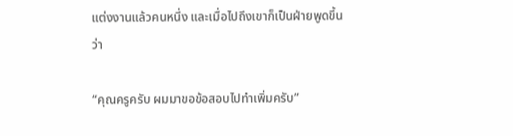แต่งงานแล้วคนหนึ่ง และเมื่อไปถึงเขาก็เป็นฝ่ายพูดขึ้นว่า

“คุณครูครับ ผมมาขอข้อสอบไปทำเพิ่มครับ”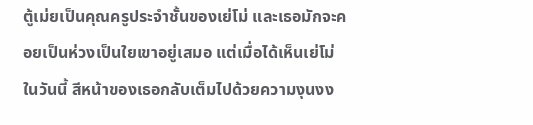ตู้เม่ยเป็นคุณครูประจำชั้นของเย่โม่ และเธอมักจะคอยเป็นห่วงเป็นใยเขาอยู่เสมอ แต่เมื่อได้เห็นเย่โม่ในวันนี้ สีหน้าของเธอกลับเต็มไปด้วยความงุนงง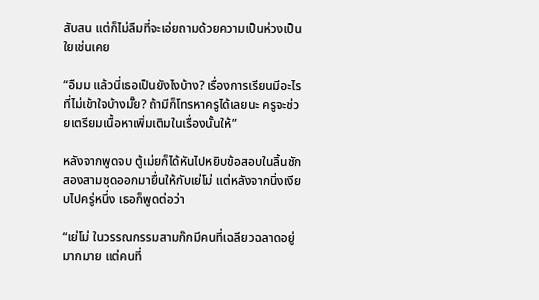สับสน แต่ก็ไม่ลืมที่จะเอ่ยถามด้วยความเป็นห่วงเป็นใยเช่นเคย

“อืมม แล้วนี่เธอเป็นยังไงบ้าง? เรื่องการเรียนมีอะไรที่ไม่เข้าใจบ้างมั๊ย? ถ้ามีก็โทรหาครูได้เลยนะ ครูจะช่วยเตรียมเนื้อหาเพิ่มเติมในเรื่องนั้นให้”

หลังจากพูดจบ ตู้เม่ยก็ได้หันไปหยิบข้อสอบในลิ้นชักสองสามชุดออกมายื่นให้กับเย่โม่ แต่หลังจากนิ่งเงียบไปครู่หนึ่ง เธอก็พูดต่อว่า

“เย่โม่ ในวรรณกรรมสามก๊กมีคนที่เฉลียวฉลาดอยู่มากมาย แต่คนที่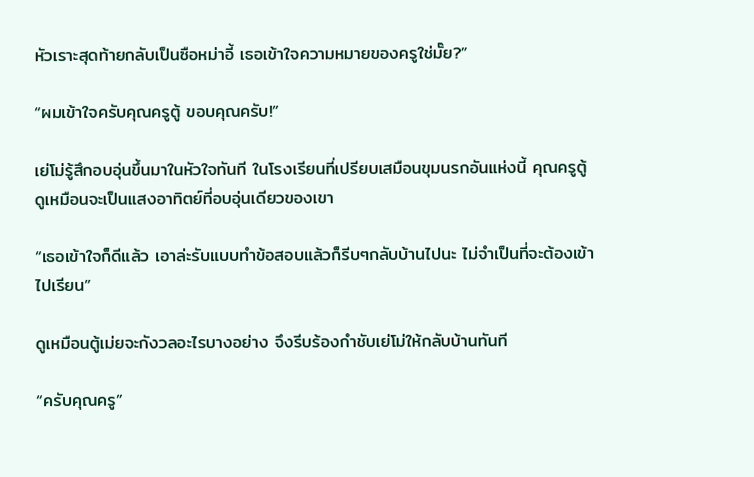หัวเราะสุดท้ายกลับเป็นซือหม่าอี้ เธอเข้าใจความหมายของครูใช่มั๊ย?”

“ผมเข้าใจครับคุณครูตู้ ขอบคุณครับ!”

เย่โม่รู้สึกอบอุ่นขึ้นมาในหัวใจทันที ในโรงเรียนที่เปรียบเสมือนขุมนรกอันแห่งนี้ คุณครูตู้ดูเหมือนจะเป็นแสงอาทิตย์ที่อบอุ่นเดียวของเขา

“เธอเข้าใจก็ดีแล้ว เอาล่ะรับแบบทำข้อสอบแล้วก็รีบๆกลับบ้านไปนะ ไม่จำเป็นที่จะต้องเข้าไปเรียน”

ดูเหมือนตู้เม่ยจะกังวลอะไรบางอย่าง จึงรีบร้องกำชับเย่โม่ให้กลับบ้านทันที

“ครับคุณครู”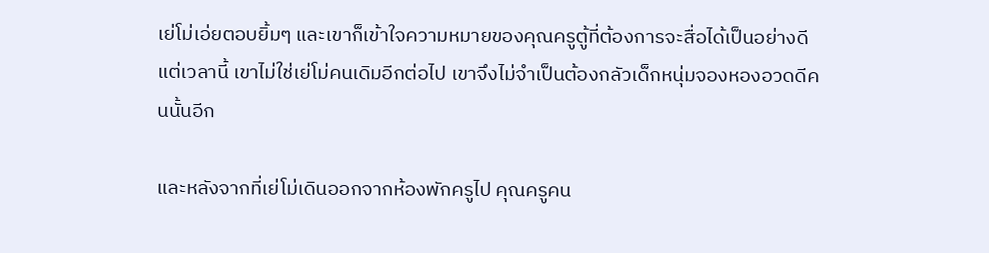เย่โม่เอ่ยตอบยิ้มๆ และเขาก็เข้าใจความหมายของคุณครูตู้ที่ต้องการจะสื่อได้เป็นอย่างดี แต่เวลานี้ เขาไม่ใช่เย่โม่คนเดิมอีกต่อไป เขาจึงไม่จำเป็นต้องกลัวเด็กหนุ่มจองหองอวดดีคนนั้นอีก

และหลังจากที่เย่โม่เดินออกจากห้องพักครูไป คุณครูคน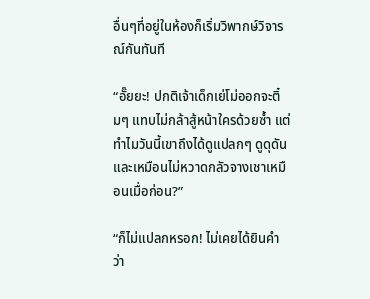อื่นๆที่อยู่ในห้องก็เริ่มวิพากษ์วิจารณ์กันทันที

“อั๊ยยะ! ปกติเจ้าเด็กเย่โม่ออกจะติ๋มๆ แทบไม่กล้าสู้หน้าใครด้วยซ้ำ แต่ทำไมวันนี้เขาถึงได้ดูแปลกๆ ดูดุดันและเหมือนไม่หวาดกลัวจางเชาเหมือนเมื่อก่อน?”

“ก็ไม่แปลกหรอก! ไม่เคยได้ยินคำว่า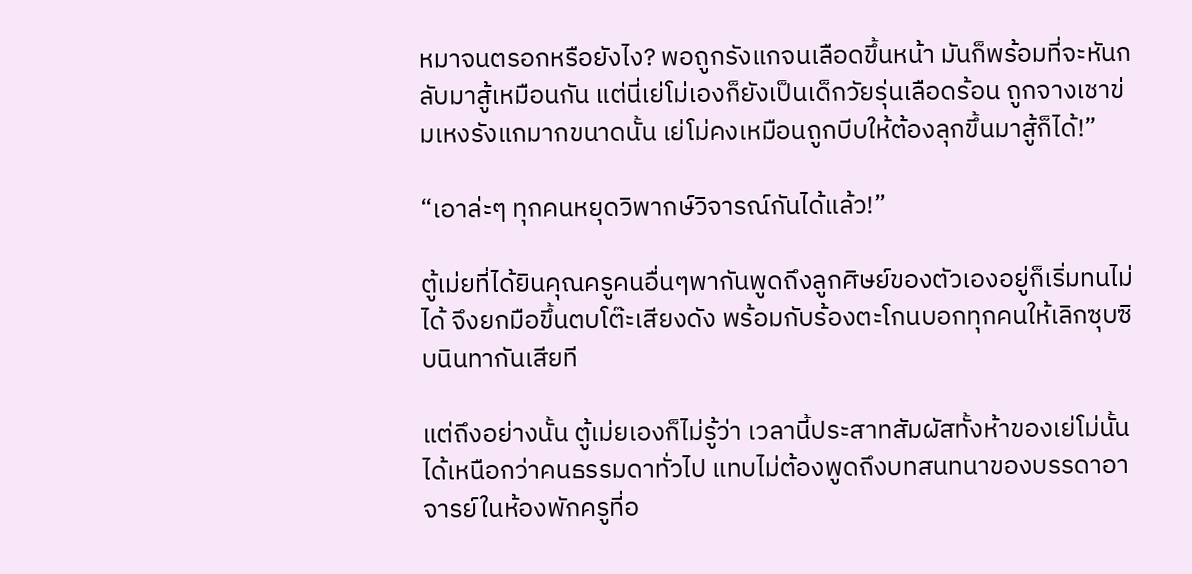หมาจนตรอกหรือยังไง? พอถูกรังแกจนเลือดขึ้นหน้า มันก็พร้อมที่จะหันกลับมาสู้เหมือนกัน แต่นี่เย่โม่เองก็ยังเป็นเด็กวัยรุ่นเลือดร้อน ถูกจางเชาข่มเหงรังแกมากขนาดนั้น เย่โม่คงเหมือนถูกบีบให้ต้องลุกขึ้นมาสู้ก็ได้!”

“เอาล่ะๆ ทุกคนหยุดวิพากษ์วิจารณ์กันได้แล้ว!”

ตู้เม่ยที่ได้ยินคุณครูคนอื่นๆพากันพูดถึงลูกศิษย์ของตัวเองอยู่ก็เริ่มทนไม่ได้ จึงยกมือขึ้นตบโต๊ะเสียงดัง พร้อมกับร้องตะโกนบอกทุกคนให้เลิกซุบซิบนินทากันเสียที

แต่ถึงอย่างนั้น ตู้เม่ยเองก็ไม่รู้ว่า เวลานี้ประสาทสัมผัสทั้งห้าของเย่โม่นั้นได้เหนือกว่าคนธรรมดาทั่วไป แทบไม่ต้องพูดถึงบทสนทนาของบรรดาอาจารย์ในห้องพักครูที่อ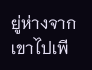ยู่ห่างจากเขาไปเพี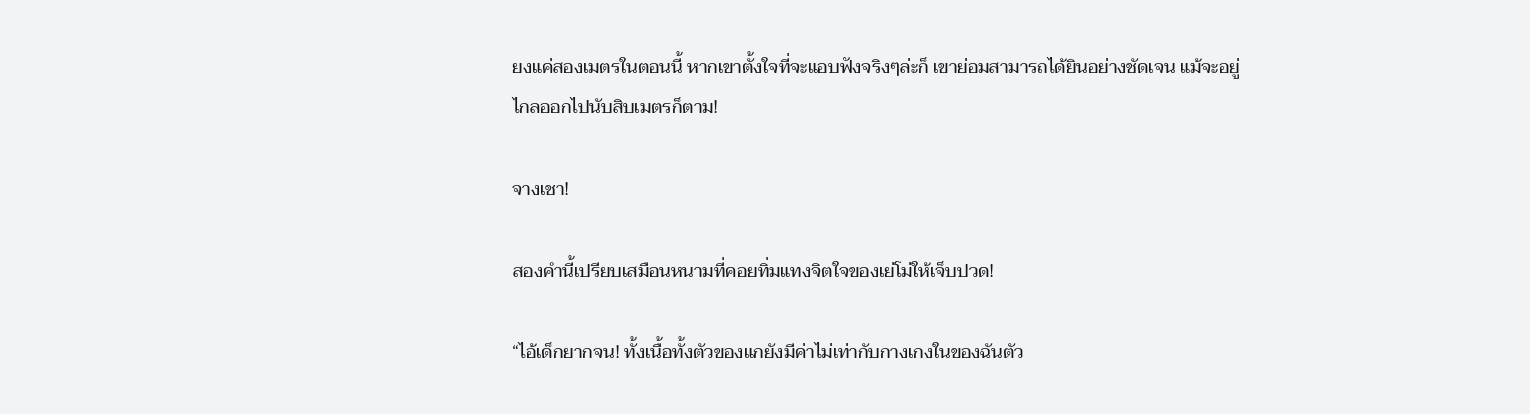ยงแค่สองเมตรในตอนนี้ หากเขาตั้งใจที่จะแอบฟังจริงๆล่ะก็ เขาย่อมสามารถได้ยินอย่างชัดเจน แม้จะอยู่ไกลออกไปนับสิบเมตรก็ตาม!

จางเชา!

สองคำนี้เปรียบเสมือนหนามที่คอยทิ่มแทงจิตใจของเย่โม่ให้เจ็บปวด!

“ไอ้เด็กยากจน! ทั้งเนื้อทั้งตัวของแกยังมีค่าไม่เท่ากับกางเกงในของฉันตัว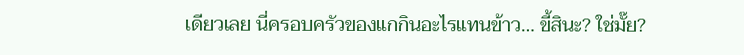เดียวเลย นี่ครอบครัวของแกกินอะไรแทนข้าว… ขี้สินะ? ใช่มั๊ย?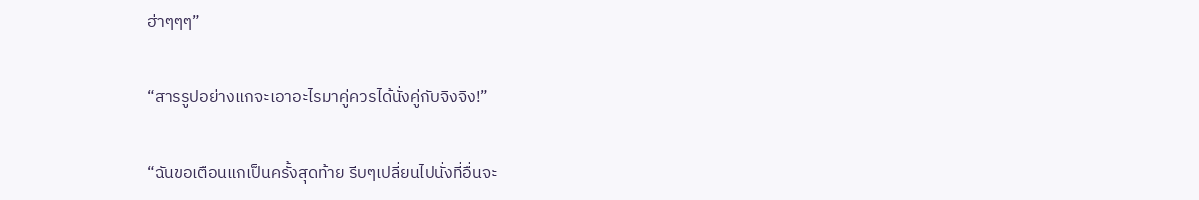ฮ่าๆๆๆ”

“สารรูปอย่างแกจะเอาอะไรมาคู่ควรได้นั่งคู่กับจิงจิง!”

“ฉันขอเตือนแกเป็นครั้งสุดท้าย รีบๆเปลี่ยนไปนั่งที่อื่นจะ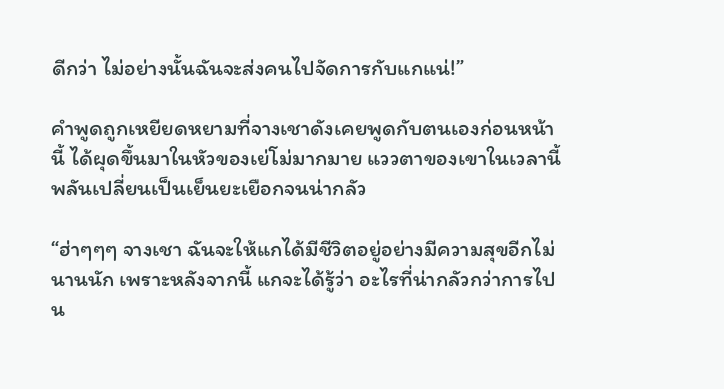ดีกว่า ไม่อย่างนั้นฉันจะส่งคนไปจัดการกับแกแน่!”

คำพูดถูกเหยียดหยามที่จางเชาดังเคยพูดกับตนเองก่อนหน้านี้ ได้ผุดขึ้นมาในหัวของเย่โม่มากมาย แววตาของเขาในเวลานี้พลันเปลี่ยนเป็นเย็นยะเยือกจนน่ากลัว

“ฮ่าๆๆๆ จางเชา ฉันจะให้แกได้มีชีวิตอยู่อย่างมีความสุขอีกไม่นานนัก เพราะหลังจากนี้ แกจะได้รู้ว่า อะไรที่น่ากลัวกว่าการไปน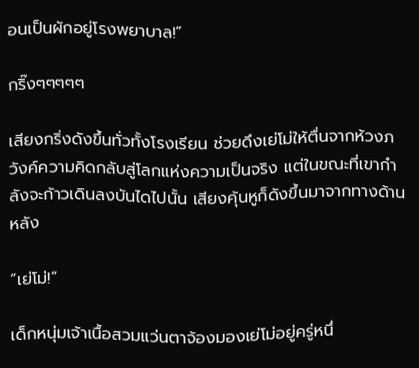อนเป็นผักอยู่โรงพยาบาล!”

กริ๊งๆๆๆๆๆ

เสียงกริ่งดังขึ้นทั่วทั้งโรงเรียน ช่วยดึงเย่โม่ให้ตื่นจากห้วงภวังค์ความคิดกลับสู่โลกแห่งความเป็นจริง แต่ในขณะที่เขากำลังจะก้าวเดินลงบันไดไปนั้น เสียงคุ้นหูก็ดังขึ้นมาจากทางด้านหลัง

“เย่โม่!”

เด็กหนุ่มเจ้าเนื้อสวมแว่นตาจ้องมองเย่โม่อยู่ครู่หนึ่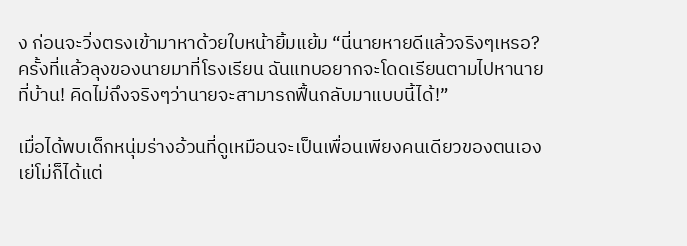ง ก่อนจะวิ่งตรงเข้ามาหาด้วยใบหน้ายิ้มแย้ม “นี่นายหายดีแล้วจริงๆเหรอ? ครั้งที่แล้วลุงของนายมาที่โรงเรียน ฉันแทบอยากจะโดดเรียนตามไปหานายที่บ้าน! คิดไม่ถึงจริงๆว่านายจะสามารถฟื้นกลับมาแบบนี้ได้!”

เมื่อได้พบเด็กหนุ่มร่างอ้วนที่ดูเหมือนจะเป็นเพื่อนเพียงคนเดียวของตนเอง เย่โม่ก็ได้แต่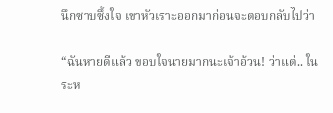นึกซาบซึ้งใจ เขาหัวเราะออกมาก่อนจะตอบกลับไปว่า

“ฉันหายดีแล้ว ขอบใจนายมากนะเจ้าอ้วน! ว่าแต่.. ในระห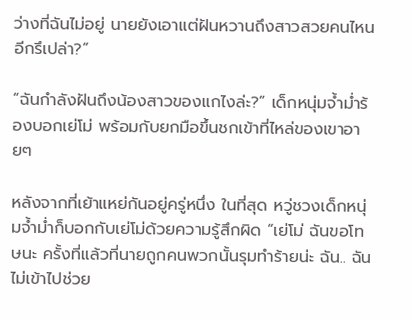ว่างที่ฉันไม่อยู่ นายยังเอาแต่ฝันหวานถึงสาวสวยคนไหนอีกรึเปล่า?”

“ฉันกำลังฝันถึงน้องสาวของแกไงล่ะ?” เด็กหนุ่มจ้ำม่ำร้องบอกเย่โม่ พร้อมกับยกมือขึ้นชกเข้าที่ไหล่ของเขาอายๆ

หลังจากที่เย้าแหย่กันอยู่ครู่หนึ่ง ในที่สุด หวู่ชวงเด็กหนุ่มจ้ำม่ำก็บอกกับเย่โม่ด้วยความรู้สึกผิด “เย่โม่ ฉันขอโทษนะ ครั้งที่แล้วที่นายถูกคนพวกนั้นรุมทำร้ายน่ะ ฉัน.. ฉันไม่เข้าไปช่วย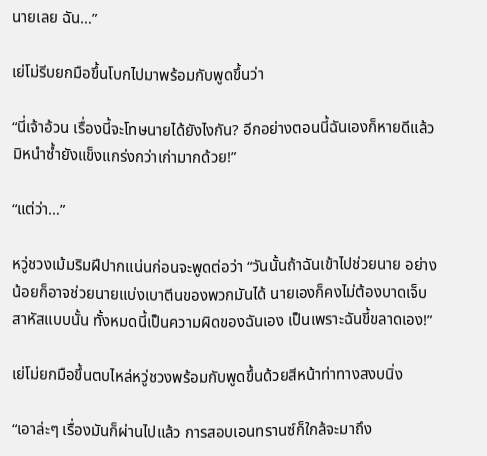นายเลย ฉัน…”

เย่โม่รีบยกมือขึ้นโบกไปมาพร้อมกับพูดขึ้นว่า

“นี่เจ้าอ้วน เรื่องนี้จะโทษนายได้ยังไงกัน? อีกอย่างตอนนี้ฉันเองก็หายดีแล้ว มิหนำซ้ำยังแข็งแกร่งกว่าเก่ามากด้วย!”

“แต่ว่า…”

หวู่ชวงเม้มริมฝีปากแน่นก่อนจะพูดต่อว่า “วันนั้นถ้าฉันเข้าไปช่วยนาย อย่างน้อยก็อาจช่วยนายแบ่งเบาตีนของพวกมันได้ นายเองก็คงไม่ต้องบาดเจ็บสาหัสแบบนั้น ทั้งหมดนี้เป็นความผิดของฉันเอง เป็นเพราะฉันขี้ขลาดเอง!”

เย่โม่ยกมือขึ้นตบไหล่หวู่ชวงพร้อมกับพูดขึ้นด้วยสีหน้าท่าทางสงบนิ่ง

“เอาล่ะๆ เรื่องมันก็ผ่านไปแล้ว การสอบเอนทรานซ์ก็ใกล้จะมาถึง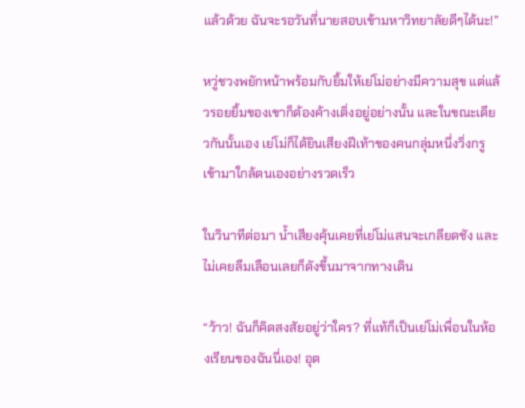แล้วด้วย ฉันจะรอวันที่นายสอบเข้ามหาวิทยาลัยดีๆได้นะ!”

หวู่ชวงพยักหน้าพร้อมกับยิ้มให้เย่โม่อย่างมีความสุข แต่แล้วรอยยิ้มของเขาก็ต้องค้างเติ่งอยู่อย่างนั้น และในขณะเดียวกันนั้นเอง เย่โม่ก็ได้ยินเสียงฝีเท้าของคนกลุ่มหนึ่งวิ่งกรูเข้ามาใกล้ตนเองอย่างรวดเร็ว

ในวินาทีต่อมา น้ำเสียงคุ้นเคยที่เย่โม่แสนจะเกลียดชัง และไม่เคยลืมเลือนเลยก็ดังขึ้นมาจากทางเดิน

“ว้าว! ฉันก็คิดสงสัยอยู่ว่าใคร? ที่แท้ก็เป็นเย่โม่เพื่อนในห้องเรียนของฉันนี่เอง! อุต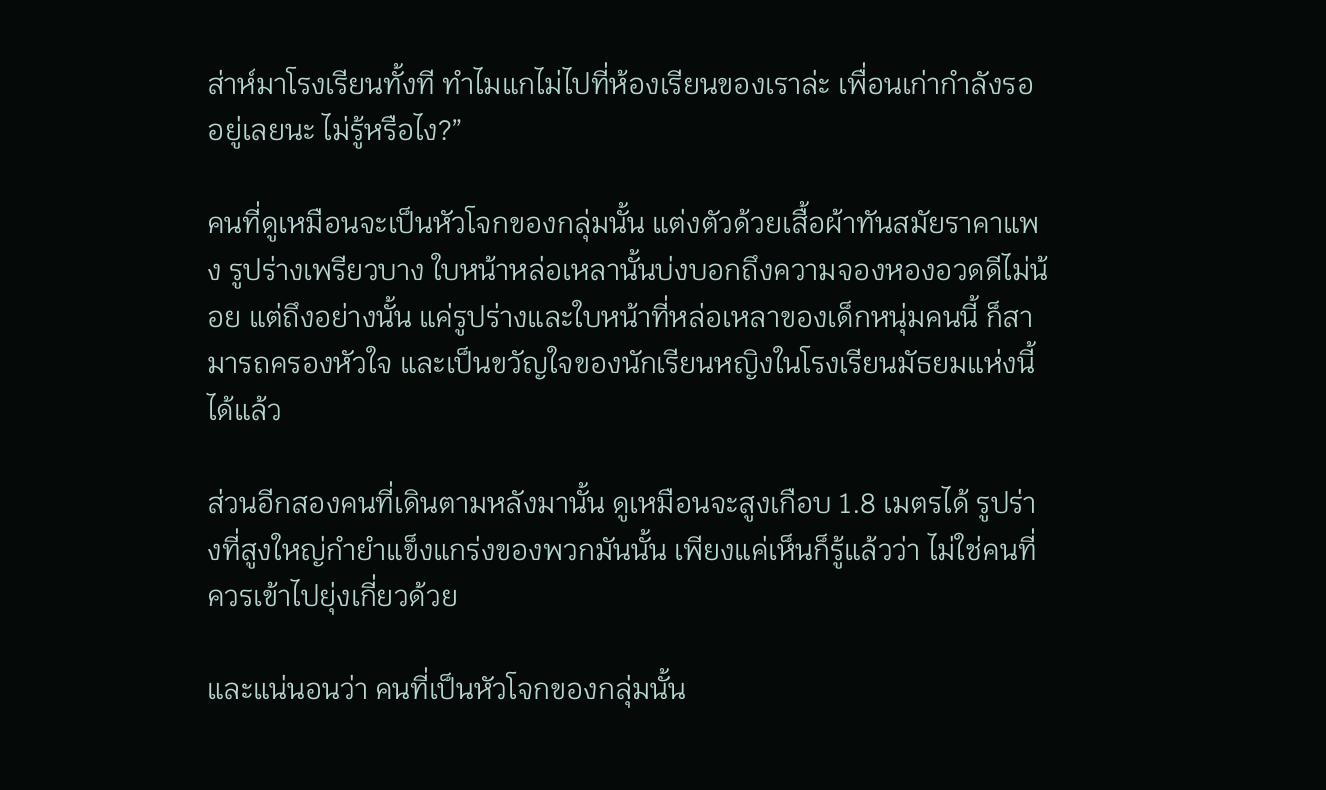ส่าห์มาโรงเรียนทั้งที ทำไมแกไม่ไปที่ห้องเรียนของเราล่ะ เพื่อนเก่ากำลังรออยู่เลยนะ ไม่รู้หรือไง?”

คนที่ดูเหมือนจะเป็นหัวโจกของกลุ่มนั้น แต่งตัวด้วยเสื้อผ้าทันสมัยราคาแพง รูปร่างเพรียวบาง ใบหน้าหล่อเหลานั้นบ่งบอกถึงความจองหองอวดดีไม่น้อย แต่ถึงอย่างนั้น แค่รูปร่างและใบหน้าที่หล่อเหลาของเด็กหนุ่มคนนี้ ก็สามารถครองหัวใจ และเป็นขวัญใจของนักเรียนหญิงในโรงเรียนมัธยมแห่งนี้ได้แล้ว

ส่วนอีกสองคนที่เดินตามหลังมานั้น ดูเหมือนจะสูงเกือบ 1.8 เมตรได้ รูปร่างที่สูงใหญ่กำยำแข็งแกร่งของพวกมันนั้น เพียงแค่เห็นก็รู้แล้วว่า ไม่ใช่คนที่ควรเข้าไปยุ่งเกี่ยวด้วย

และแน่นอนว่า คนที่เป็นหัวโจกของกลุ่มนั้น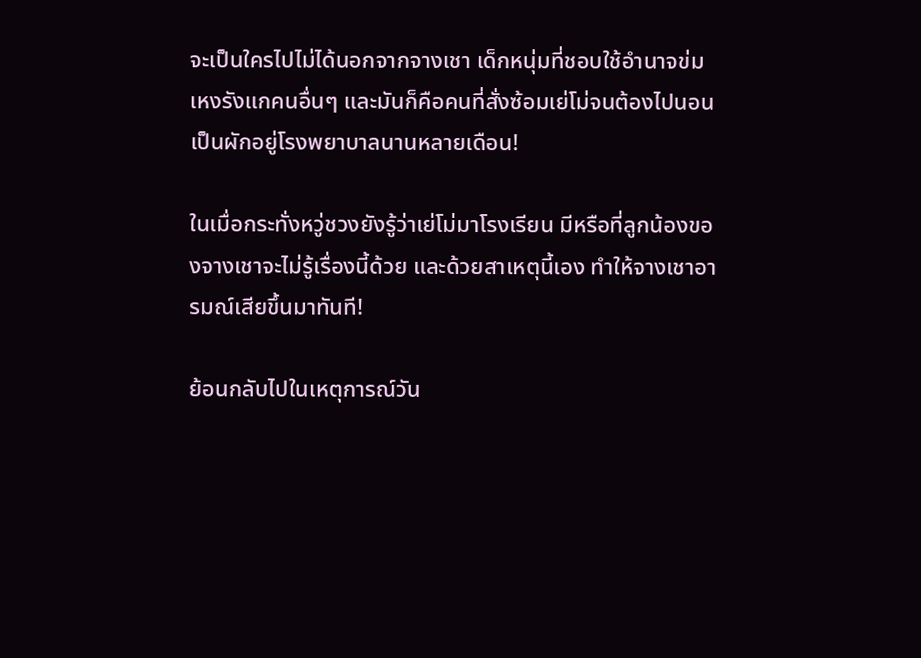จะเป็นใครไปไม่ได้นอกจากจางเชา เด็กหนุ่มที่ชอบใช้อำนาจข่มเหงรังแกคนอื่นๆ และมันก็คือคนที่สั่งซ้อมเย่โม่จนต้องไปนอนเป็นผักอยู่โรงพยาบาลนานหลายเดือน!

ในเมื่อกระทั่งหวู่ชวงยังรู้ว่าเย่โม่มาโรงเรียน มีหรือที่ลูกน้องของจางเชาจะไม่รู้เรื่องนี้ด้วย และด้วยสาเหตุนี้เอง ทำให้จางเชาอารมณ์เสียขึ้นมาทันที!

ย้อนกลับไปในเหตุการณ์วัน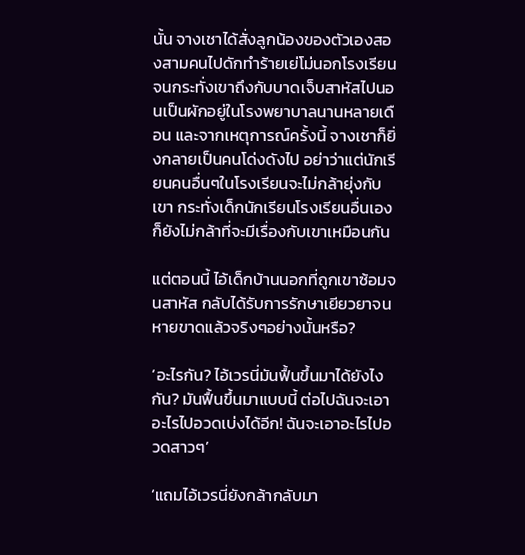นั้น จางเชาได้สั่งลูกน้องของตัวเองสองสามคนไปดักทำร้ายเย่โม่นอกโรงเรียน จนกระทั่งเขาถึงกับบาดเจ็บสาหัสไปนอนเป็นผักอยู่ในโรงพยาบาลนานหลายเดือน และจากเหตุการณ์ครั้งนี้ จางเชาก็ยิ่งกลายเป็นคนโด่งดังไป อย่าว่าแต่นักเรียนคนอื่นๆในโรงเรียนจะไม่กล้ายุ่งกับเขา กระทั่งเด็กนักเรียนโรงเรียนอื่นเองก็ยังไม่กล้าที่จะมีเรื่องกับเขาเหมือนกัน

แต่ตอนนี้ ไอ้เด็กบ้านนอกที่ถูกเขาซ้อมจนสาหัส กลับได้รับการรักษาเยียวยาจนหายขาดแล้วจริงๆอย่างนั้นหรือ?

‘อะไรกัน? ไอ้เวรนี่มันฟื้นขึ้นมาได้ยังไงกัน? มันฟื้นขึ้นมาแบบนี้ ต่อไปฉันจะเอาอะไรไปอวดเบ่งได้อีก! ฉันจะเอาอะไรไปอวดสาวๆ’

‘แถมไอ้เวรนี่ยังกล้ากลับมา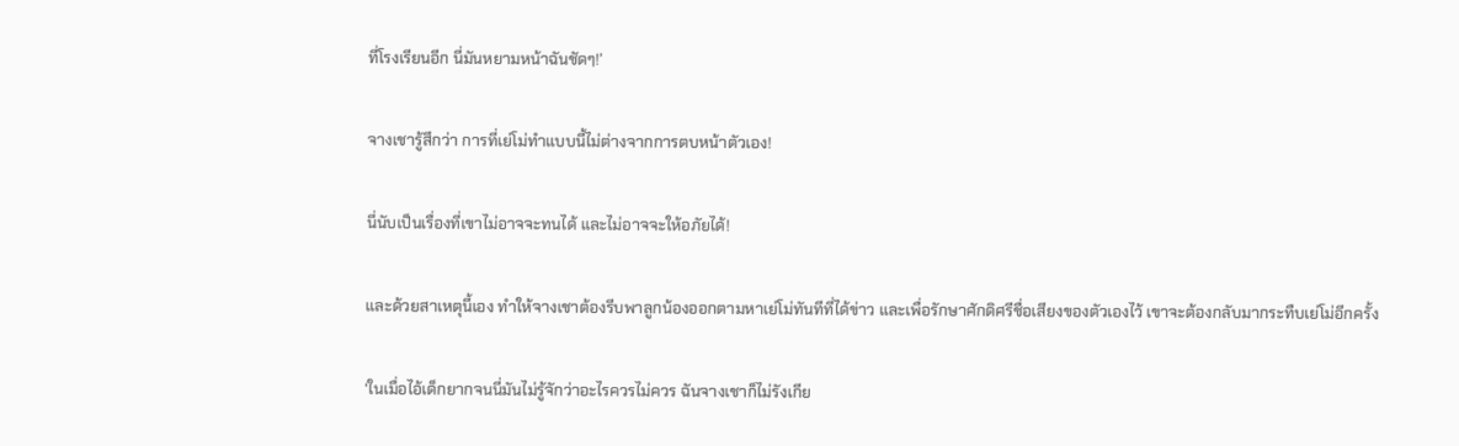ที่โรงเรียนอีก นี่มันหยามหน้าฉันชัดๆ!’

จางเชารู้สึกว่า การที่เย่โม่ทำแบบนี้ไม่ต่างจากการตบหน้าตัวเอง!

นี่นับเป็นเรื่องที่เขาไม่อาจจะทนได้ และไม่อาจจะให้อภัยได้!

และด้วยสาเหตุนี้เอง ทำให้จางเชาต้องรีบพาลูกน้องออกตามหาเย่โม่ทันทีที่ได้ข่าว และเพื่อรักษาศักดิศรีชื่อเสียงของตัวเองไว้ เขาจะต้องกลับมากระทืบเย่โม่อีกครั้ง

‘ในเมื่อไอ้เด็กยากจนนี่มันไม่รู้จักว่าอะไรควรไม่ควร ฉันจางเชาก็ไม่รังเกีย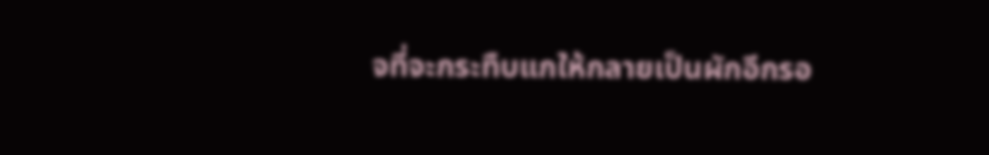จที่จะกระทืบแกให้กลายเป็นผักอีกรอ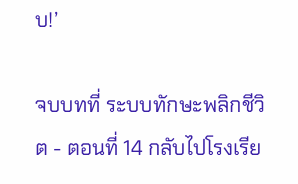บ!’

จบบทที่ ระบบทักษะพลิกชีวิต - ตอนที่ 14 กลับไปโรงเรีย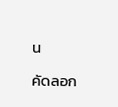น

คัดลอก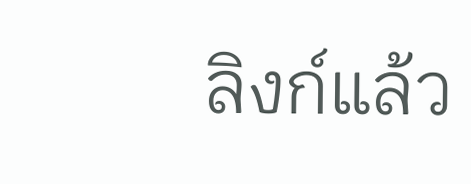ลิงก์แล้ว